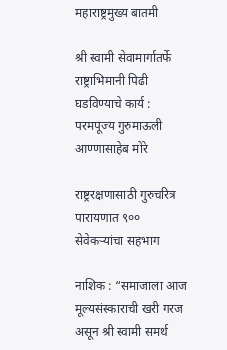महाराष्ट्रमुख्य बातमी

श्री स्वामी सेवामार्गातर्फे राष्ट्राभिमानी पिढी घडविण्याचे कार्य : परमपूज्य गुरुमाऊली आण्णासाहेब मोरे

राष्ट्ररक्षणासाठी गुरुचरित्र पारायणात ९०० सेवेकऱ्यांचा सहभाग

नाशिक : “समाजाला आज मूल्यसंस्काराची खरी गरज असून श्री स्वामी समर्थ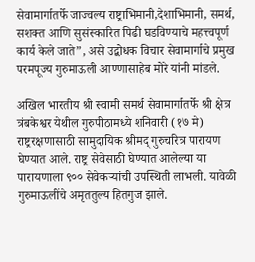सेवामार्गातर्फे जाज्वल्य राष्ट्राभिमानी,देशाभिमानी, समर्थ, सशक्त आणि सुसंस्कारित पिढी घडविण्याचे महत्त्वपूर्ण कार्य केले जाते”, असे उद्बोधक विचार सेवामार्गाचे प्रमुख परमपूज्य गुरुमाऊली आण्णासाहेब मोरे यांनी मांडले.

अखिल भारतीय श्री स्वामी समर्थ सेवामार्गातर्फे श्री क्षेत्र त्रंबकेश्वर येथील गुरुपीठामध्ये शनिवारी (१७ मे) राष्ट्ररक्षणासाठी सामुदायिक श्रीमद् गुरुचरित्र पारायण घेण्यात आले. राष्ट्र सेवेसाठी घेण्यात आलेल्या या पारायणाला ९०० सेवेकऱ्यांची उपस्थिती लाभली. यावेळी गुरुमाऊलींचे अमृततुल्य हितगुज झाले.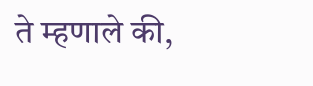ते म्हणाले की,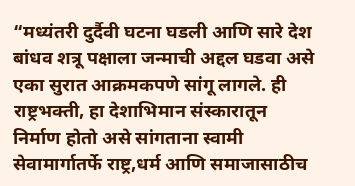“मध्यंतरी दुर्दैवी घटना घडली आणि सारे देश बांधव शत्रू पक्षाला जन्माची अद्दल घडवा असे एका सुरात आक्रमकपणे सांगू लागले. ही राष्ट्रभक्ती, हा देशाभिमान संस्कारातून निर्माण होतो असे सांगताना स्वामी सेवामार्गातर्फे राष्ट्र,धर्म आणि समाजासाठीच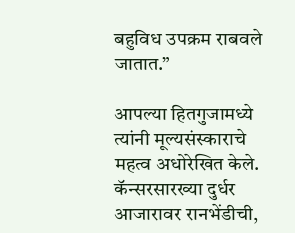बहुविध उपक्रम राबवले जातात.”

आपल्या हितगुजामध्ये त्यांनी मूल्यसंस्काराचे महत्व अधोरेखित केले. कॅन्सरसारख्या दुर्धर आजारावर रानभेंडीची,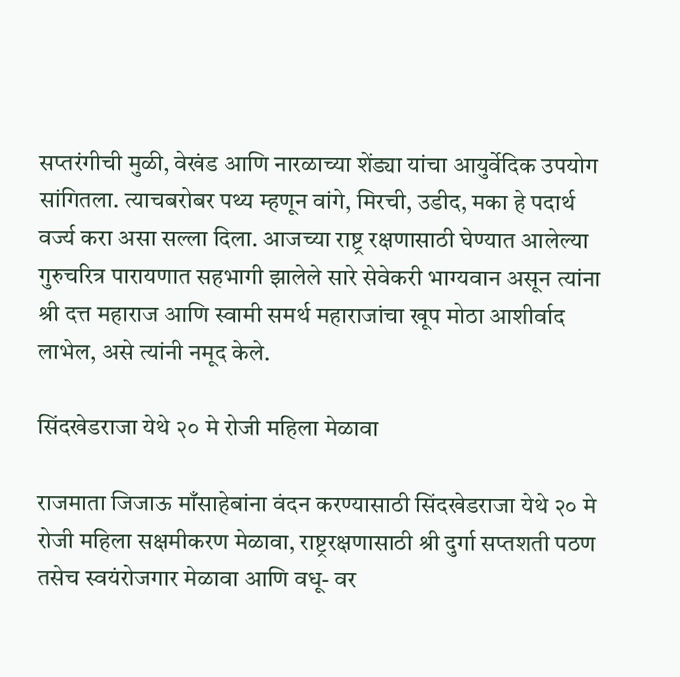सप्तरंगीची मुळी, वेखंड आणि नारळाच्या शेंड्या यांचा आयुर्वेदिक उपयोग सांगितला. त्याचबरोबर पथ्य म्हणून वांगे, मिरची, उडीद, मका हे पदार्थ वर्ज्य करा असा सल्ला दिला. आजच्या राष्ट्र रक्षणासाठी घेण्यात आलेल्या गुरुचरित्र पारायणात सहभागी झालेले सारे सेवेकरी भाग्यवान असून त्यांना श्री दत्त महाराज आणि स्वामी समर्थ महाराजांचा खूप मोठा आशीर्वाद लाभेल, असे त्यांनी नमूद केले.

सिंदखेडराजा येथे २० मे रोजी महिला मेळावा

राजमाता जिजाऊ माँसाहेबांना वंदन करण्यासाठी सिंदखेडराजा येथे २० मे रोजी महिला सक्षमीकरण मेळावा, राष्ट्ररक्षणासाठी श्री दुर्गा सप्तशती पठण तसेच स्वयंरोजगार मेळावा आणि वधू- वर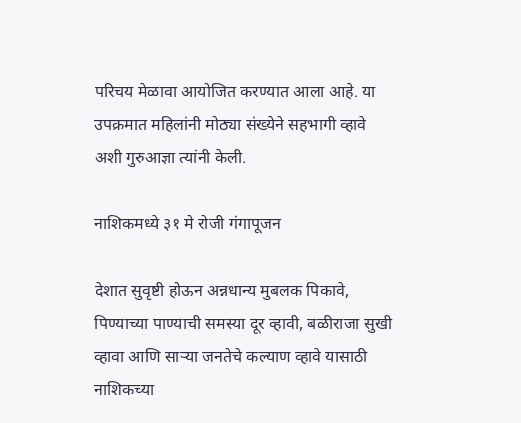परिचय मेळावा आयोजित करण्यात आला आहे. या उपक्रमात महिलांनी मोठ्या संख्येने सहभागी व्हावे अशी गुरुआज्ञा त्यांनी केली.

नाशिकमध्ये ३१ मे रोजी गंगापूजन

देशात सुवृष्टी होऊन अन्नधान्य मुबलक पिकावे, पिण्याच्या पाण्याची समस्या दूर व्हावी, बळीराजा सुखी व्हावा आणि साऱ्या जनतेचे कल्याण व्हावे यासाठी नाशिकच्या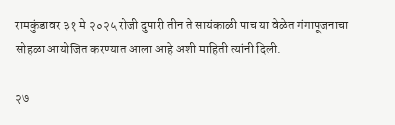रामकुंडावर ३१ मे २०२५ रोजी दुपारी तीन ते सायंकाळी पाच या वेळेत गंगापूजनाचा सोहळा आयोजित करण्यात आला आहे अशी माहिती त्यांनी दिली.

२७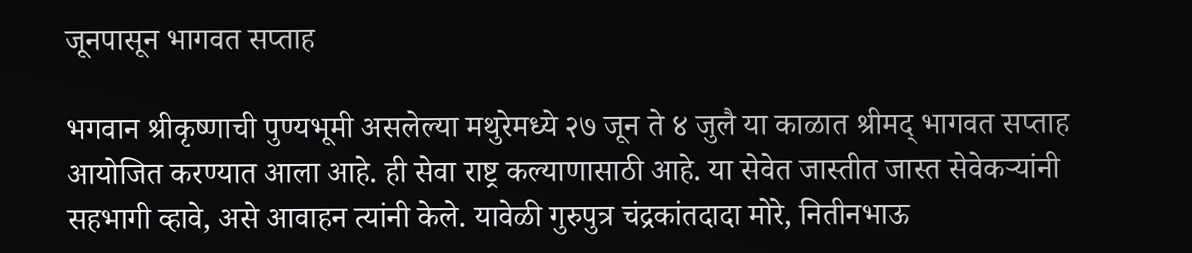जूनपासून भागवत सप्ताह

भगवान श्रीकृष्णाची पुण्यभूमी असलेल्या मथुरेमध्ये २७ जून ते ४ जुलै या काळात श्रीमद् भागवत सप्ताह आयोजित करण्यात आला आहे. ही सेवा राष्ट्र कल्याणासाठी आहे. या सेवेत जास्तीत जास्त सेवेकर्‍यांनी सहभागी व्हावे, असे आवाहन त्यांनी केले. यावेळी गुरुपुत्र चंद्रकांतदादा मोरे, नितीनभाऊ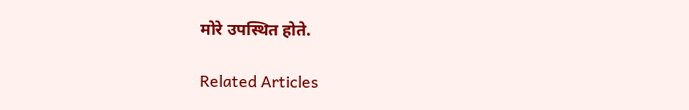मोरे उपस्थित होते.

Related Articles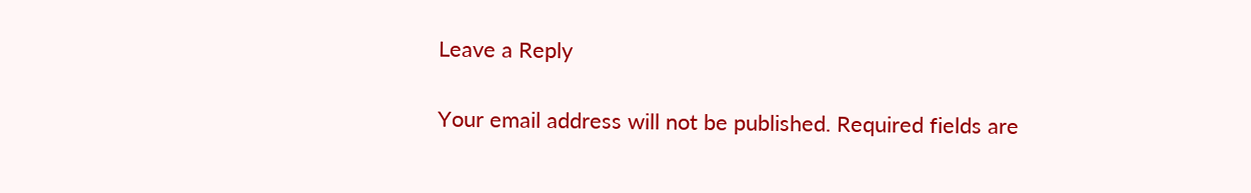Leave a Reply

Your email address will not be published. Required fields are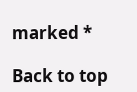marked *

Back to top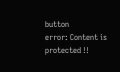button
error: Content is protected !!